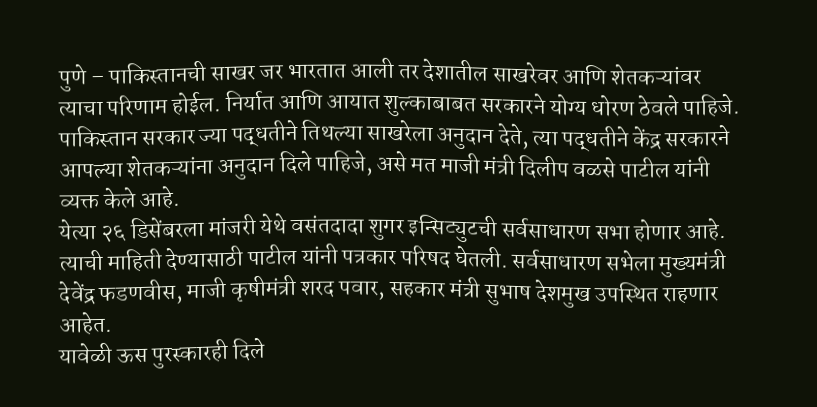पुणे – पाकिस्तानची साखर जर भारतात आली तर देशातील साखरेवर आणि शेतकऱ्यांवर त्याचा परिणाम होईल. निर्यात आणि आयात शुल्काबाबत सरकारने योग्य धोरण ठेवले पाहिजे. पाकिस्तान सरकार ज्या पद्धतीने तिथल्या साखरेला अनुदान देते, त्या पद्धतीने केंद्र सरकारने आपल्या शेतकऱ्यांना अनुदान दिले पाहिजे, असे मत माजी मंत्री दिलीप वळसे पाटील यांनी व्यक्त केले आहे.
येत्या २६ डिसेंबरला मांजरी येथे वसंतदादा शुगर इन्सिट्युटची सर्वसाधारण सभा होणार आहे. त्याची माहिती देण्यासाठी पाटील यांनी पत्रकार परिषद घेतली. सर्वसाधारण सभेला मुख्यमंत्री देवेंद्र फडणवीस, माजी कृषीमंत्री शरद पवार, सहकार मंत्री सुभाष देशमुख उपस्थित राहणार आहेत.
यावेळी ऊस पुरस्कारही दिले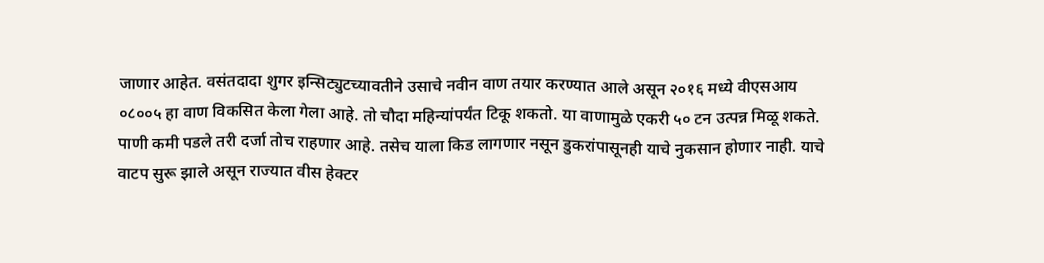जाणार आहेत. वसंतदादा शुगर इन्सिट्युटच्यावतीने उसाचे नवीन वाण तयार करण्यात आले असून २०१६ मध्ये वीएसआय ०८००५ हा वाण विकसित केला गेला आहे. तो चौदा महिन्यांपर्यंत टिकू शकतो. या वाणामुळे एकरी ५० टन उत्पन्न मिळू शकते. पाणी कमी पडले तरी दर्जा तोच राहणार आहे. तसेच याला किड लागणार नसून डुकरांपासूनही याचे नुकसान होणार नाही. याचे वाटप सुरू झाले असून राज्यात वीस हेक्टर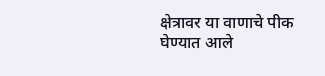क्षेत्रावर या वाणाचे पीक घेण्यात आले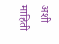अशी माहिती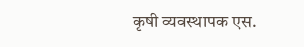कृषी व्यवस्थापक एस.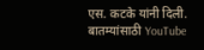एस. कटके यांनी दिली.
बातम्यांसाठी YouTube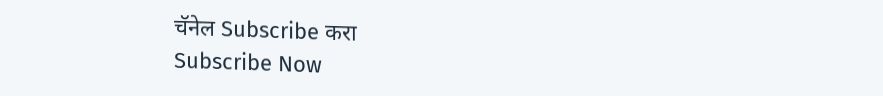चॅनेल Subscribe करा
Subscribe Now